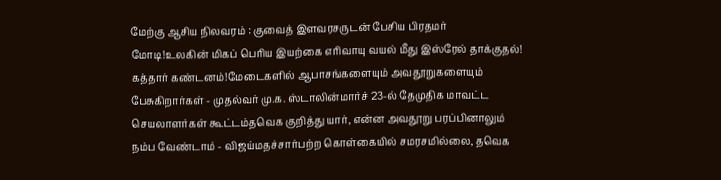மேற்கு ஆசிய நிலவரம் : குவைத் இளவரசருடன் பேசிய பிரதமர் மோடி!உலகின் மிகப் பெரிய இயற்கை எரிவாயு வயல் மீது இஸ்ரேல் தாக்குதல்! கத்தார் கண்டனம்!மேடைகளில் ஆபாசங்களையும் அவதூறுகளையும் பேசுகிறார்கள் - முதல்வர் மு.க. ஸ்டாலின்மார்ச் 23-ல் தேமுதிக மாவட்ட செயலாளர்கள் கூட்டம்தவெக குறித்து யார், என்ன அவதூறு பரப்பினாலும் நம்ப வேண்டாம் - விஜய்மதச்சார்பற்ற கொள்கையில் சமரசமில்லை, தவெக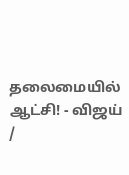தலைமையில் ஆட்சி! - விஜய்
/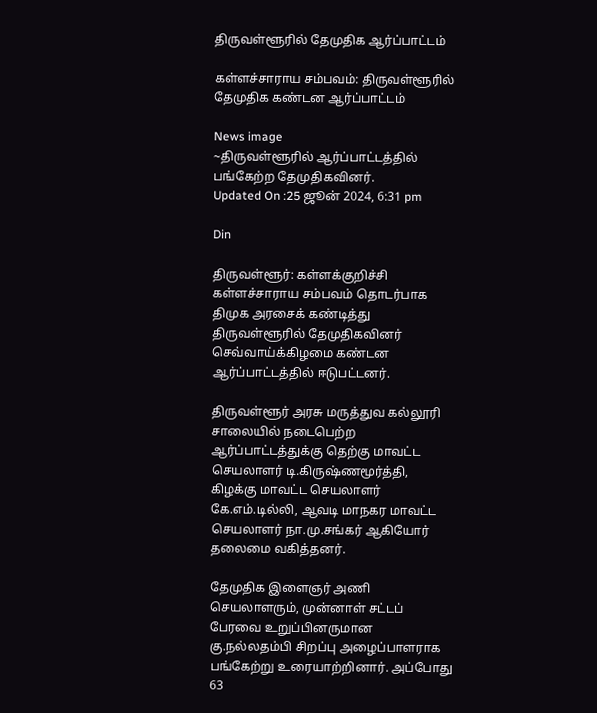திருவள்ளூரில் தேமுதிக ஆர்ப்பாட்டம்

கள்ளச்சாராய சம்பவம்: திருவள்ளூரில் தேமுதிக கண்டன ஆர்ப்பாட்டம்

News image
~திருவள்ளூரில் ஆர்ப்பாட்டத்தில் பங்கேற்ற தேமுதிகவினர்.
Updated On :25 ஜூன் 2024, 6:31 pm

Din

திருவள்ளூர்: கள்ளக்குறிச்சி கள்ளச்சாராய சம்பவம் தொடர்பாக திமுக அரசைக் கண்டித்து திருவள்ளூரில் தேமுதிகவினர் செவ்வாய்க்கிழமை கண்டன ஆர்ப்பாட்டத்தில் ஈடுபட்டனர்.

திருவள்ளூர் அரசு மருத்துவ கல்லூரி சாலையில் நடைபெற்ற ஆர்ப்பாட்டத்துக்கு தெற்கு மாவட்ட செயலாளர் டி.கிருஷ்ணமூர்த்தி, கிழக்கு மாவட்ட செயலாளர் கே.எம்.டில்லி, ஆவடி மாநகர மாவட்ட செயலாளர் நா.மு.சங்கர் ஆகியோர் தலைமை வகித்தனர்.

தேமுதிக இளைஞர் அணி செயலாளரும், முன்னாள் சட்டப் பேரவை உறுப்பினருமான கு.நல்லதம்பி சிறப்பு அழைப்பாளராக பங்கேற்று உரையாற்றினார். அப்போது 63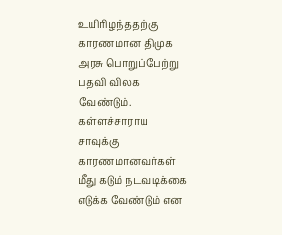உயிரிழந்ததற்கு காரணமான திமுக அரசு பொறுப்பேற்று பதவி விலக வேண்டும். கள்ளச்சாராய சாவுக்கு காரணமானவர்கள் மீது கடும் நடவடிக்கை எடுக்க வேண்டும் என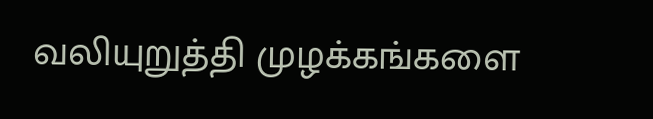வலியுறுத்தி முழக்கங்களை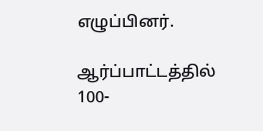எழுப்பினர்.

ஆர்ப்பாட்டத்தில் 100-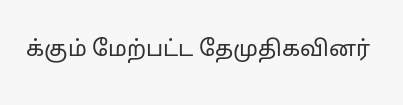க்கும் மேற்பட்ட தேமுதிகவினர்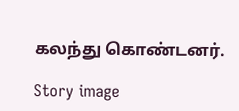கலந்து கொண்டனர்.

Story image